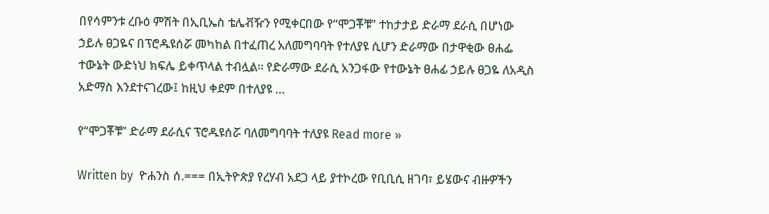በየሳምንቱ ረቡዕ ምሽት በኢቢኤስ ቴሌቭዥን የሚቀርበው የ“ሞጋቾቹ” ተከታታይ ድራማ ደራሲ በሆነው ኃይሉ ፀጋዬና በፕሮዱዩሰሯ መካከል በተፈጠረ አለመግባባት የተለያዩ ሲሆን ድራማው በታዋቂው ፀሐፌ ተውኔት ውድነህ ክፍሌ ይቀጥላል ተብሏል፡፡ የድራማው ደራሲ አንጋፋው የተውኔት ፀሐፊ ኃይሉ ፀጋዬ ለአዲስ አድማስ እንደተናገረው፤ ከዚህ ቀደም በተለያዩ …

የ“ሞጋቾቹ” ድራማ ደራሲና ፕሮዱዩሰሯ ባለመግባባት ተለያዩ Read more »

Written by  ዮሐንስ ሰ.=== በኢትዮጵያ የረሃብ አደጋ ላይ ያተኮረው የቢቢሲ ዘገባ፣ ይሄውና ብዙዎችን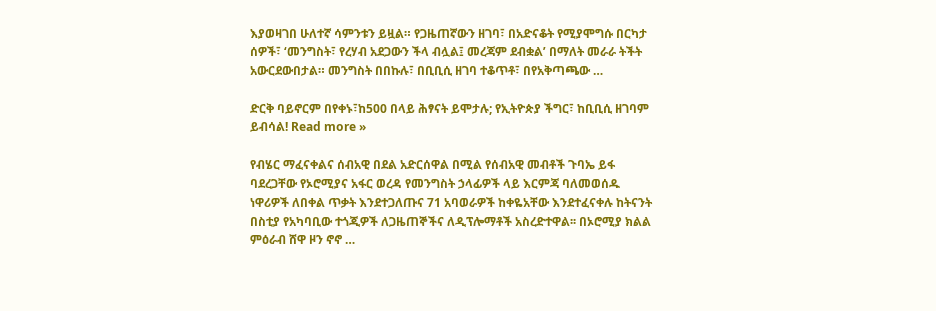እያወዛገበ ሁለተኛ ሳምንቱን ይዟል። የጋዜጠኛውን ዘገባ፣ በአድናቆት የሚያሞግሱ በርካታ ሰዎች፣ ‘መንግስት፣ የረሃብ አደጋውን ችላ ብሏል፤ መረጃም ደብቋል’ በማለት መራራ ትችት አውርደውበታል። መንግስት በበኩሉ፣ በቢቢሲ ዘገባ ተቆጥቶ፣ በየአቅጣጫው …

ድርቅ ባይኖርም በየቀኑ፣ከ500 በላይ ሕፃናት ይሞታሉ; የኢትዮጵያ ችግር፣ ከቢቢሲ ዘገባም ይብሳል! Read more »

የብሄር ማፈናቀልና ሰብአዊ በደል አድርሰዋል በሚል የሰብአዊ መብቶች ጉባኤ ይፋ ባደረጋቸው የኦሮሚያና አፋር ወረዳ የመንግስት ኃላፊዎች ላይ እርምጃ ባለመወሰዱ ነዋሪዎች ለበቀል ጥቃት እንደተጋለጡና 71 አባወራዎች ከቀዬአቸው እንደተፈናቀሉ ከትናንት በስቲያ የአካባቢው ተጎጂዎች ለጋዜጠኞችና ለዲፕሎማቶች አስረድተዋል፡፡ በኦሮሚያ ክልል ምዕራብ ሸዋ ዞን ኖኖ …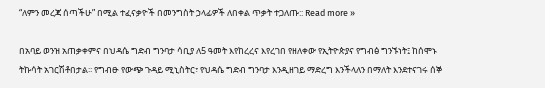“ለምን መረጃ ሰጣችሁ” በሚል ተፈናቃዮች በመንግስት ኃላፊዎች ለበቀል ጥቃት ተጋለጡ:: Read more »

በአባይ ወንዝ አጠቃቀምና በህዳሴ ግድብ ግንባታ ሳቢያ ለ5 ዓመት እየከረረና እየረገበ የዘለቀው የኢትዮጵያና የግብፅ ግንኙነት፤ ከሰሞኑ ትኩሳት አገርሽቶበታል፡፡ የግብፁ የውጭ ጉዳይ ሚኒስትር፣ የህዳሴ ግድብ ግንባታ እንዲዘገይ ማድረግ እንችላለን በማለት እንደተናገሩ ሰኞ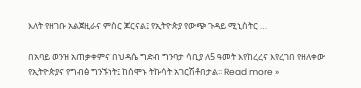እለት የዘገቡ አልጀዚራና ምስር ጆርናል፤ የኢትዮጵያ የውጭ ጉዳይ ሚኒስትር …

በአባይ ወንዝ አጠቃቀምና በህዳሴ ግድብ ግንባታ ሳቢያ ለ5 ዓመት እየከረረና እየረገበ የዘለቀው የኢትዮጵያና የግብፅ ግንኙነት፤ ከሰሞኑ ትኩሳት አገርሽቶበታል፡፡ Read more »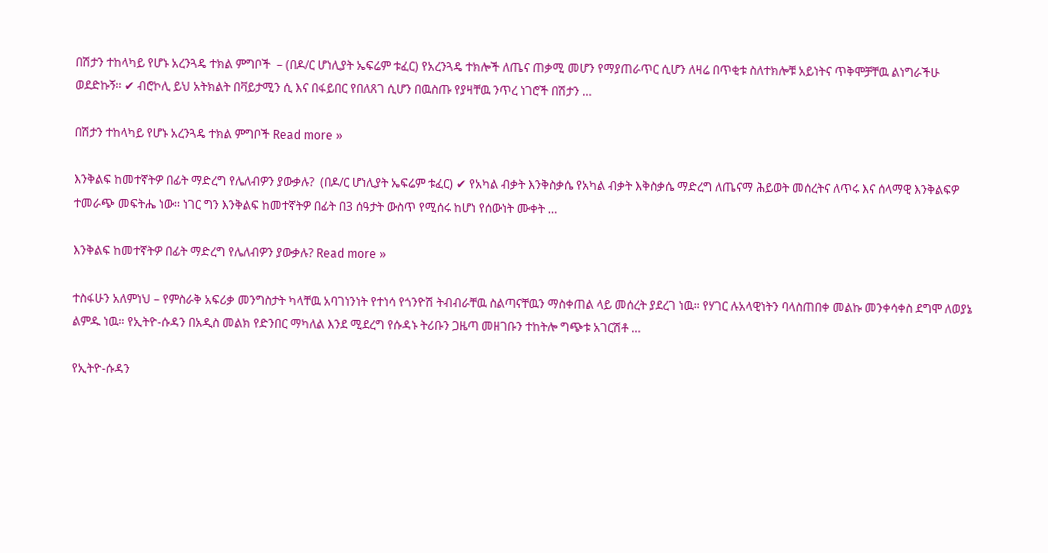በሽታን ተከላካይ የሆኑ አረንጓዴ ተክል ምግቦች  – (በዶ/ር ሆነሊያት ኤፍሬም ቱፈር) የአረንጓዴ ተክሎች ለጤና ጠቃሚ መሆን የማያጠራጥር ሲሆን ለዛሬ በጥቂቱ ስለተክሎቹ አይነትና ጥቅሞቻቸዉ ልነግራችሁ ወደድኩኝ፡፡ ✔ ብሮኮሊ ይህ አትክልት በቫይታሚን ሲ እና በፋይበር የበለጸገ ሲሆን በዉስጡ የያዛቸዉ ንጥረ ነገሮች በሽታን …

በሽታን ተከላካይ የሆኑ አረንጓዴ ተክል ምግቦች Read more »

እንቅልፍ ከመተኛትዎ በፊት ማድረግ የሌለብዎን ያውቃሉ?  (በዶ/ር ሆነሊያት ኤፍሬም ቱፈር) ✔ የአካል ብቃት እንቅስቃሴ የአካል ብቃት እቅስቃሴ ማድረግ ለጤናማ ሕይወት መሰረትና ለጥሩ እና ሰላማዊ እንቅልፍዎ ተመራጭ መፍትሔ ነው፡፡ ነገር ግን እንቅልፍ ከመተኛትዎ በፊት በ3 ሰዓታት ውስጥ የሚሰሩ ከሆነ የሰውነት ሙቀት …

እንቅልፍ ከመተኛትዎ በፊት ማድረግ የሌለብዎን ያውቃሉ? Read more »

ተስፋሁን አለምነህ – የምስራቅ አፍሪቃ መንግስታት ካላቸዉ አባገነንነት የተነሳ የጎንዮሽ ትብብራቸዉ ስልጣናቸዉን ማስቀጠል ላይ መሰረት ያደረገ ነዉ። የሃገር ሉአላዊነትን ባላስጠበቀ መልኩ መንቀሳቀስ ደግሞ ለወያኔ ልምዱ ነዉ። የኢትዮ-ሱዳን በአዲስ መልክ የድንበር ማካለል እንደ ሚደረግ የሱዳኑ ትሪቡን ጋዜጣ መዘገቡን ተከትሎ ግጭቱ አገርሽቶ …

የኢትዮ-ሱዳን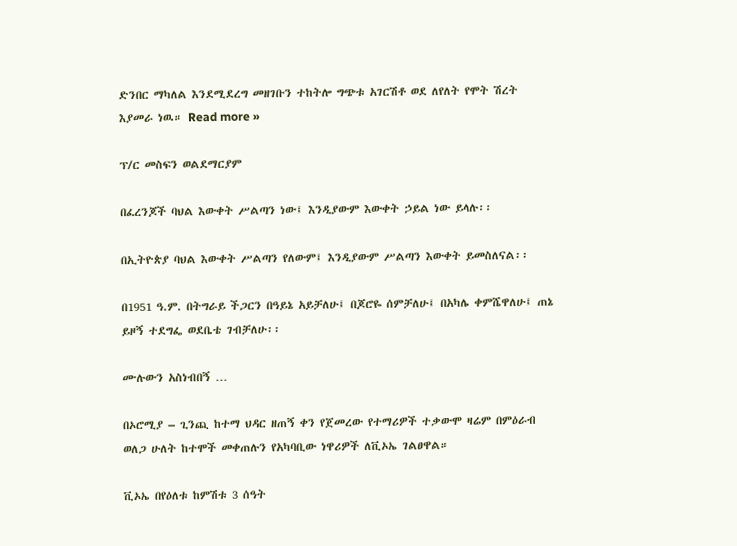ድንበር ማካለል እንደሚደረግ መዘገቡን ተከትሎ ግጭቱ አገርሽቶ ወደ ለየለት የሞት ሽረት እያመራ ነዉ። Read more »

ፕ/ር መስፍን ወልደማርያም

በፈረንጆች ባህል እውቀት ሥልጣን ነው፤ እንዲያውም እውቀት ኃይል ነው ይላሉ፡፡

በኢትዮጵያ ባህል እውቀት ሥልጣን የለውም፤ እንዲያውም ሥልጣን እውቀት ይመስለናል፡፡

በ1951 ዓ.ም. በትግራይ ችጋርን በዓይኔ አይቻለሁ፤ በጆሮዬ ሰምቻለሁ፤ በአካሌ ቀምሼዋለሁ፤ ጠኔ ይዞኝ ተደግፌ ወደቤቴ ገብቻለሁ፡፡

ሙሉውን አስነብበኝ …

በኦሮሚያ – ጊንጪ ከተማ ህዳር ዘጠኝ ቀን የጀመረው የተማሪዎች ተቃውሞ ዛሬም በምዕራብ ወለጋ ሁለት ከተሞች መቀጠሉን የአካባቢው ነዋሪዎች ለቪኦኤ ገልፀዋል።

ቪኦኤ በየዕለቱ ከምሽቱ 3 ሰዓት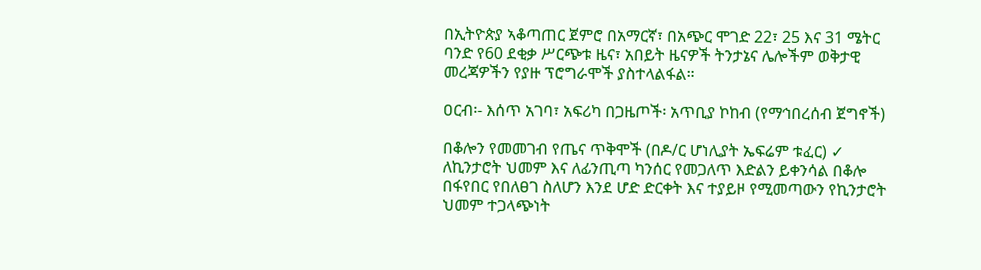በኢትዮጵያ ኣቆጣጠር ጀምሮ በአማርኛ፣ በአጭር ሞገድ 22፣ 25 እና 31 ሜትር ባንድ የ60 ደቂቃ ሥርጭቱ ዜና፣ አበይት ዜናዎች ትንታኔና ሌሎችም ወቅታዊ መረጃዎችን የያዙ ፕሮግራሞች ያስተላልፋል።

ዐርብ፡- እሰጥ አገባ፣ አፍሪካ በጋዜጦች፡ አጥቢያ ኮከብ (የማኅበረሰብ ጀግኖች)

በቆሎን የመመገብ የጤና ጥቅሞች (በዶ/ር ሆነሊያት ኤፍሬም ቱፈር) ✓ ለኪንታሮት ህመም እና ለፊንጢጣ ካንሰር የመጋለጥ እድልን ይቀንሳል በቆሎ በፋየበር የበለፀገ ስለሆን እንደ ሆድ ድርቀት እና ተያይዞ የሚመጣውን የኪንታሮት ህመም ተጋላጭነት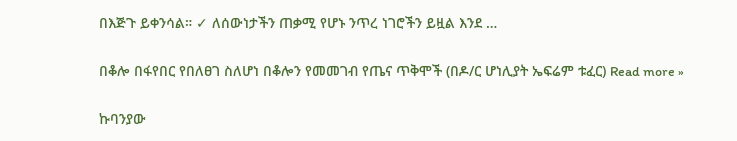በእጅጉ ይቀንሳል። ✓ ለሰውነታችን ጠቃሚ የሆኑ ንጥረ ነገሮችን ይዟል እንደ …

በቆሎ በፋየበር የበለፀገ ስለሆነ በቆሎን የመመገብ የጤና ጥቅሞች (በዶ/ር ሆነሊያት ኤፍሬም ቱፈር) Read more »

ኩባንያው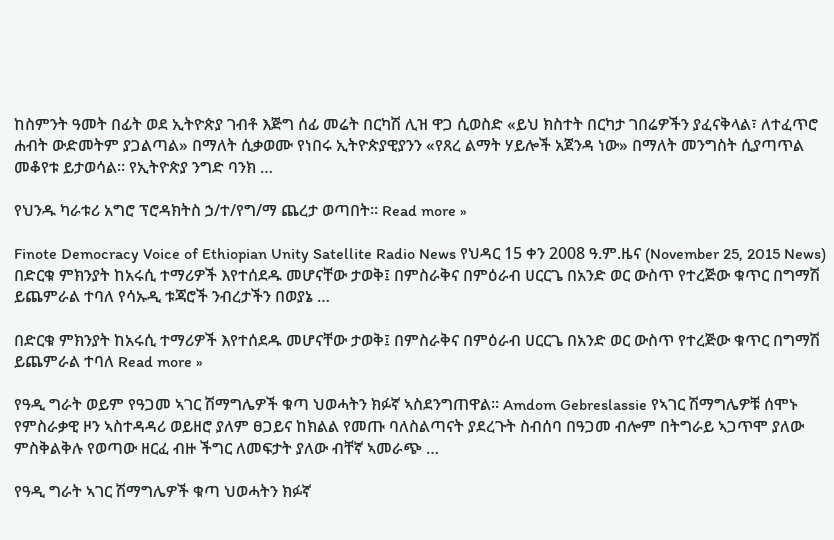ከስምንት ዓመት በፊት ወደ ኢትዮጵያ ገብቶ እጅግ ሰፊ መሬት በርካሽ ሊዝ ዋጋ ሲወስድ «ይህ ክስተት በርካታ ገበሬዎችን ያፈናቅላል፣ ለተፈጥሮ ሐብት ውድመትም ያጋልጣል» በማለት ሲቃወሙ የነበሩ ኢትዮጵያዊያንን «የጸረ ልማት ሃይሎች አጀንዳ ነው» በማለት መንግስት ሲያጣጥል መቆየቱ ይታወሳል። የኢትዮጵያ ንግድ ባንክ …

የህንዱ ካራቱሪ አግሮ ፕሮዳክትስ ኃ/ተ/የግ/ማ ጨረታ ወጣበት፡፡ Read more »

Finote Democracy Voice of Ethiopian Unity Satellite Radio News የህዳር 15 ቀን 2008 ዓ.ም.ዜና (November 25, 2015 News) በድርቁ ምክንያት ከአሩሲ ተማሪዎች እየተሰደዱ መሆናቸው ታወቅ፤ በምስራቅና በምዕራብ ሀርርጌ በአንድ ወር ውስጥ የተረጅው ቁጥር በግማሽ ይጨምራል ተባለ የሳኡዲ ቱጃሮች ንብረታችን በወያኔ …

በድርቁ ምክንያት ከአሩሲ ተማሪዎች እየተሰደዱ መሆናቸው ታወቅ፤ በምስራቅና በምዕራብ ሀርርጌ በአንድ ወር ውስጥ የተረጅው ቁጥር በግማሽ ይጨምራል ተባለ Read more »

የዓዲ ግራት ወይም የዓጋመ ኣገር ሽማግሌዎች ቁጣ ህወሓትን ክፉኛ ኣስደንግጠዋል። Amdom Gebreslassie የኣገር ሽማግሌዎቹ ሰሞኑ የምስራቃዊ ዞን ኣስተዳዳሪ ወይዘሮ ያለም ፀጋይና ከክልል የመጡ ባለስልጣናት ያደረጉት ስብሰባ በዓጋመ ብሎም በትግራይ ኣጋጥሞ ያለው ምስቅልቅሉ የወጣው ዘርፈ ብዙ ችግር ለመፍታት ያለው ብቸኛ ኣመራጭ …

የዓዲ ግራት ኣገር ሽማግሌዎች ቁጣ ህወሓትን ክፉኛ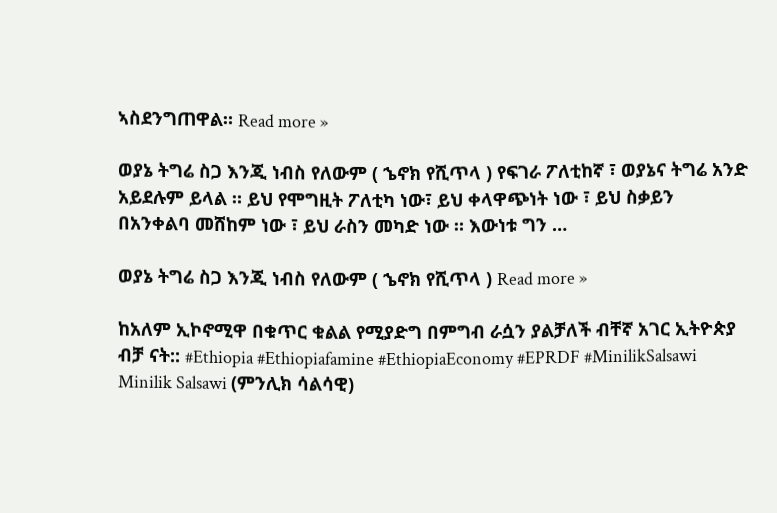ኣስደንግጠዋል። Read more »

ወያኔ ትግሬ ስጋ እንጂ ነብስ የለውም ( ኄኖክ የሺጥላ ) የፍገራ ፖለቲከኛ ፣ ወያኔና ትግሬ አንድ አይደሉም ይላል ። ይህ የሞግዚት ፖለቲካ ነው፣ ይህ ቀላዋጭነት ነው ፣ ይህ ስቃይን በአንቀልባ መሸከም ነው ፣ ይህ ራስን መካድ ነው ። እውነቱ ግን …

ወያኔ ትግሬ ስጋ እንጂ ነብስ የለውም ( ኄኖክ የሺጥላ ) Read more »

ከአለም ኢኮኖሚዋ በቁጥር ቁልል የሚያድግ በምግብ ራሷን ያልቻለች ብቸኛ አገር ኢትዮጵያ ብቻ ናት:: #Ethiopia #Ethiopiafamine #EthiopiaEconomy #EPRDF #MinilikSalsawi Minilik Salsawi (ምንሊክ ሳልሳዊ)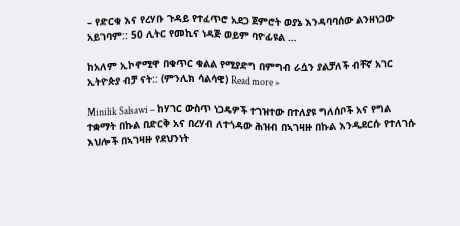– የድርቁ እና የረሃቡ ጉዳይ የተፈጥሮ አደጋ ጀምሮት ወያኔ እንዳባባሰው ልንዘነጋው አይገባም:: 50 ሊትር የመኪና ነዳጅ ወይም ባዮፊዩል …

ከአለም ኢኮኖሚዋ በቁጥር ቁልል የሚያድግ በምግብ ራሷን ያልቻለች ብቸኛ አገር ኢትዮጵያ ብቻ ናት:: (ምንሊክ ሳልሳዊ) Read more »

Minilik Salsawi – ከሃገር ውስጥ ነጋዴዎች ተገዝተው በተለያዩ ግለሰቦች አና የግል ተቋማት በኩል በድርቅ አና በረሃብ ለተጎዳው ሕዝብ በኣገዛዙ በኩል እንዲደርሱ የተለገሱ እህሎች በኣገዛዙ የደህንነት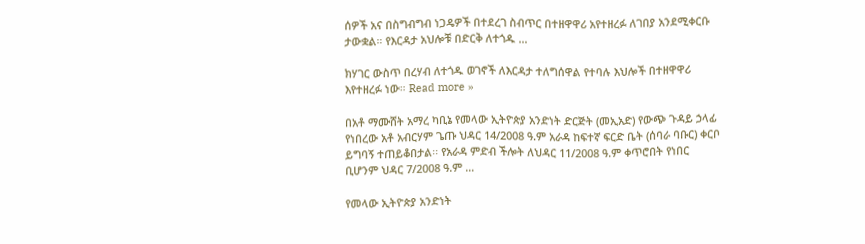ሰዎች አና በስግብግብ ነጋዴዎች በተደረገ ስብጥር በተዘዋዋሪ አየተዘረፉ ለገበያ አንደሚቀርቡ ታውቋል። የእርዳታ አህሎቹ በድርቅ ለተጎዱ …

ክሃገር ውስጥ በረሃብ ለተጎዱ ወገኖች ለእርዳታ ተለግሰዋል የተባሉ እህሎች በተዘዋዋሪ እየተዘረፉ ነው። Read more »

በአቶ ማሙሸት አማረ ካቢኔ የመላው ኢትዮጵያ አንድነት ድርጅት (መኢአድ) የውጭ ጉዳይ ኃላፊ የነበረው አቶ አብርሃም ጌጡ ህዳር 14/2008 ዓ.ም አራዳ ከፍተኛ ፍርድ ቤት (ሰባራ ባቡር) ቀርቦ ይግባኝ ተጠይቆበታል፡፡ የአራዳ ምድብ ችሎት ለህዳር 11/2008 ዓ.ም ቀጥሮበት የነበር ቢሆንም ህዳር 7/2008 ዓ.ም …

የመላው ኢትዮጵያ አንድነት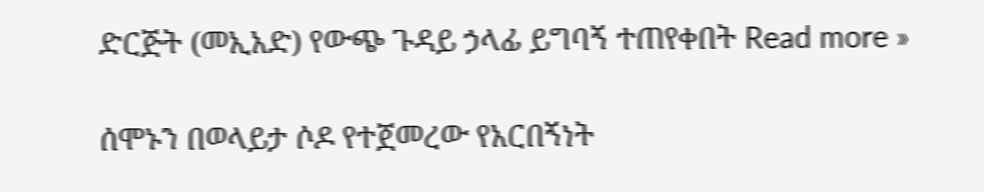ድርጅት (መኢአድ) የውጭ ጉዳይ ኃላፊ ይግባኝ ተጠየቀበት Read more »

ሰሞኑን በወላይታ ሶዶ የተጀመረው የአርበኝነት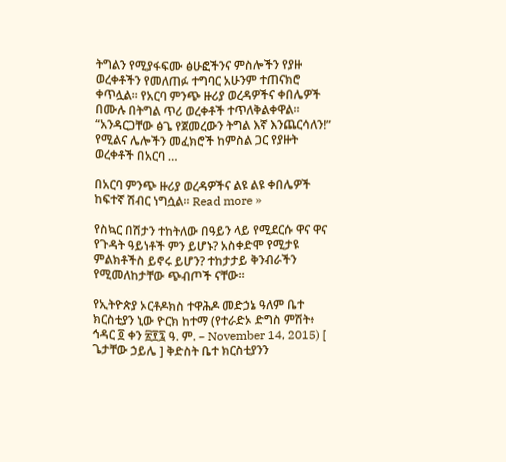ትግልን የሚያፋፍሙ ፅሁፎችንና ምስሎችን የያዙ ወረቀቶችን የመለጠፉ ተግባር አሁንም ተጠናክሮ ቀጥሏል፡፡ የአርባ ምንጭ ዙሪያ ወረዳዎችና ቀበሌዎች በሙሉ በትግል ጥሪ ወረቀቶች ተጥለቅልቀዋል፡፡ “አንዳርጋቸው ፅጌ የጀመረውን ትግል እኛ እንጨርሳለን!” የሚልና ሌሎችን መፈክሮች ከምስል ጋር የያዙት ወረቀቶች በአርባ …

በአርባ ምንጭ ዙሪያ ወረዳዎችና ልዩ ልዩ ቀበሌዎች ከፍተኛ ሽብር ነግሷል፡፡ Read more »

የስኳር በሽታን ተከትለው በዓይን ላይ የሚደርሱ ዋና ዋና የጉዳት ዓይነቶች ምን ይሆኑ? አስቀድሞ የሚታዩ ምልክቶችስ ይኖሩ ይሆን? ተከታታይ ቅንብራችን የሚመለከታቸው ጭብጦች ናቸው።

የኢትዮጵያ ኦርቶዶክስ ተዋሕዶ መድኃኔ ዓለም ቤተ ክርስቲያን ኒው ዮርክ ከተማ (የተራድኦ ድግስ ምሽት፥ ኅዳር ፬ ቀን ፳፻፯ ዓ. ም. – November 14, 2015) [ ጌታቸው ኃይሌ ] ቅድስት ቤተ ክርስቲያንን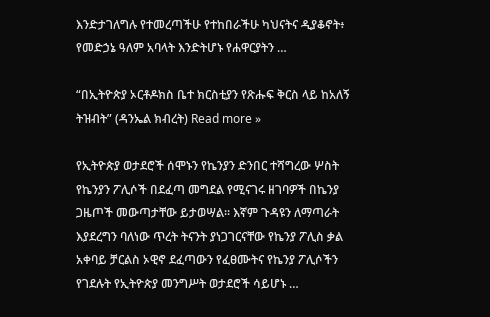እንድታገለግሉ የተመረጣችሁ የተከበራችሁ ካህናትና ዲያቆኖት፥ የመድኃኔ ዓለም አባላት እንድትሆኑ የሐዋርያትን …

“በኢትዮጵያ ኦርቶዶክስ ቤተ ክርስቲያን የጽሑፍ ቅርስ ላይ ከአለኝ ትዝብት” (ዳንኤል ክብረት) Read more »

የኢትዮጵያ ወታደሮች ሰሞኑን የኬንያን ድንበር ተሻግረው ሦስት የኬንያን ፖሊሶች በደፈጣ መግደል የሚናገሩ ዘገባዎች በኬንያ ጋዜጦች መውጣታቸው ይታወሣል፡፡ እኛም ጉዳዩን ለማጣራት እያደረግን ባለነው ጥረት ትናንት ያነጋገርናቸው የኬንያ ፖሊስ ቃል አቀባይ ቻርልስ ኦዊኖ ደፈጣውን የፈፀሙትና የኬንያ ፖሊሶችን የገደሉት የኢትዮጵያ መንግሥት ወታደሮች ሳይሆኑ …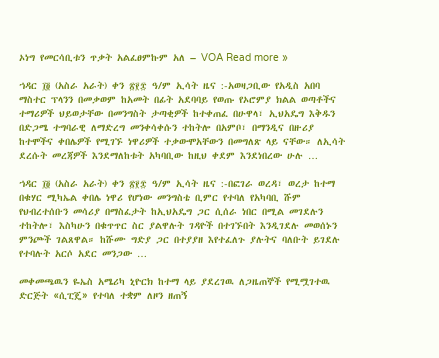ኦነግ የመርሳቢቱን ጥቃት አልፈፀምኩም አለ – VOA Read more »

ኀዳር ፲፬ (አስራ አራት) ቀን ፳፻፰ ዓ/ም ኢሳት ዜና :-አወዛጋቢው የአዲስ አበባ ማስተር ፕላንን በመቃወም ከአመት በፊት አደባባይ የወጡ የኦሮምያ ክልል ወጣቶችና ተማሪዎች ህይወታቸው በመንግስት ታጣቂዎች ከተቀጠፈ በሁዋላ፣ ኢህአዴግ እቅዱን በድጋሜ ተግባራዊ ለማድረግ መንቀሳቀሱን ተከትሎ በአምቦ፣ በማንዲና በዙሪያ ከተሞችና ቀበሌዎች የሚገኙ ነዋሪዎች ተቃውሞአቸውን በመግለጽ ላይ ናቸው። ለኢሳት ደረሱት መረጃዎች እንደማለከቱት አካባቢው ከዚህ ቀደም እንደነበረው ሁሉ …

ኀዳር ፲፬ (አስራ አራት) ቀን ፳፻፰ ዓ/ም ኢሳት ዜና :-በፎገራ ወረዳ፣ ወረታ ከተማ በቁሃር ሚካኤል ቀበሌ ነዋሪ የሆነው መንግስቴ ቢምር የተባለ የአካባቢ ሹም የህብረተሰቡን መሳሪያ በማስፈታት ከኢህአዴግ ጋር ሲሰራ ነበር በሚል መገደሉን ተከትሎ፣ እስካሁን በቁጥጥር ስር ያልዋሉት ገዳዮች በተገኙበት እንዲገደሉ መወሰኑን ምንጮች ገልጸዋል። ከሹሙ ግድያ ጋር በተያያዘ እየተፈለጉ ያሉትና ባለቡት ይገደሉ የተባሉት አርሶ አደር መንጋው …

መቀመጫዉን ዬኤስ አሜሪካ ኒዮርክ ከተማ ላይ ያደረገዉ ለጋዜጠኞች የሚሟገተዉ ድርጅት «ሲፒጄ» የተባለ ተቋም ለዞን ዘጠኝ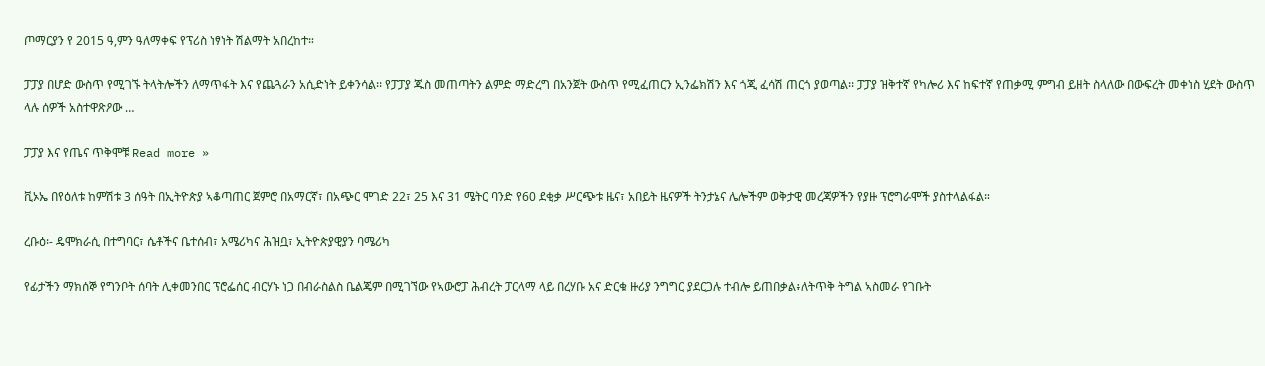ጦማርያን የ 2015 ዓ,ምን ዓለማቀፍ የፕሪስ ነፃነት ሽልማት አበረከተ።

ፓፓያ በሆድ ውስጥ የሚገኙ ትላትሎችን ለማጥፋት እና የጨጓራን አሲድነት ይቀንሳል፡፡ የፓፓያ ጁስ መጠጣትን ልምድ ማድረግ በአንጀት ውስጥ የሚፈጠርን ኢንፌክሽን እና ጎጂ ፈሳሽ ጠርጎ ያወጣል፡፡ ፓፓያ ዝቅተኛ የካሎሪ እና ከፍተኛ የጠቃሚ ምግብ ይዘት ስላለው በውፍረት መቀነስ ሂደት ውስጥ ላሉ ሰዎች አስተዋጽዖው …

ፓፓያ እና የጤና ጥቅሞቹ Read more »

ቪኦኤ በየዕለቱ ከምሽቱ 3 ሰዓት በኢትዮጵያ ኣቆጣጠር ጀምሮ በአማርኛ፣ በአጭር ሞገድ 22፣ 25 እና 31 ሜትር ባንድ የ60 ደቂቃ ሥርጭቱ ዜና፣ አበይት ዜናዎች ትንታኔና ሌሎችም ወቅታዊ መረጃዎችን የያዙ ፕሮግራሞች ያስተላልፋል።

ረቡዕ፡- ዴሞክራሲ በተግባር፣ ሴቶችና ቤተሰብ፣ አሜሪካና ሕዝቧ፣ ኢትዮጵያዊያን ባሜሪካ

የፊታችን ማክሰኞ የግንቦት ሰባት ሊቀመንበር ፕሮፌሰር ብርሃኑ ነጋ በብራስልስ ቤልጄም በሚገኘው የኣውሮፓ ሕብረት ፓርላማ ላይ በረሃቡ አና ድርቁ ዙሪያ ንግግር ያደርጋሉ ተብሎ ይጠበቃል፥ለትጥቅ ትግል ኣስመራ የገቡት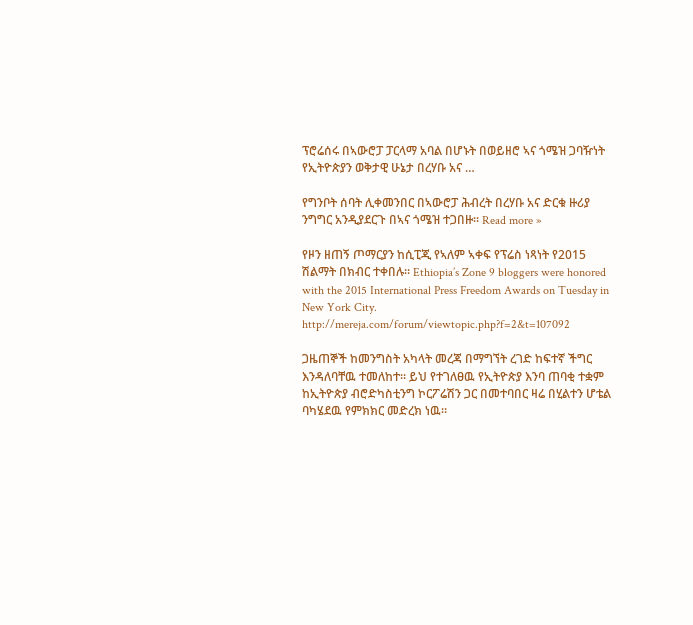ፕሮሬሰሩ በኣውሮፓ ፓርላማ አባል በሆኑት በወይዘሮ ኣና ጎሜዝ ጋባዥነት የኢትዮጵያን ወቅታዊ ሁኔታ በረሃቡ አና …

የግንቦት ሰባት ሊቀመንበር በኣውሮፓ ሕብረት በረሃቡ አና ድርቁ ዙሪያ ንግግር አንዲያደርጉ በኣና ጎሜዝ ተጋበዙ። Read more »

የዞን ዘጠኝ ጦማርያን ከሲፒጂ የኣለም ኣቀፍ የፕሬስ ነጻነት የ2015 ሽልማት በክብር ተቀበሉ። Ethiopia’s Zone 9 bloggers were honored with the 2015 International Press Freedom Awards on Tuesday in New York City.  http://mereja.com/forum/viewtopic.php?f=2&t=107092

ጋዜጠኞች ከመንግስት አካላት መረጃ በማግኘት ረገድ ከፍተኛ ችግር እንዳለባቸዉ ተመለከተ። ይህ የተገለፀዉ የኢትዮጵያ እንባ ጠባቂ ተቋም ከኢትዮጵያ ብሮድካስቲንግ ኮርፖሬሽን ጋር በመተባበር ዛሬ በሂልተን ሆቴል ባካሄደዉ የምክክር መድረክ ነዉ።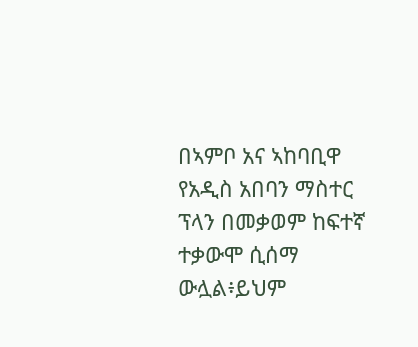በኣምቦ አና ኣከባቢዋ የአዲስ አበባን ማስተር ፕላን በመቃወም ከፍተኛ ተቃውሞ ሲሰማ ውሏል፥ይህም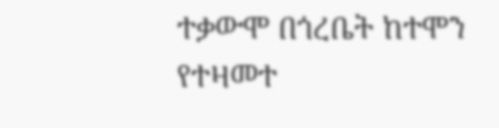ተቃውሞ በጎረቤት ከተሞን የተዛመተ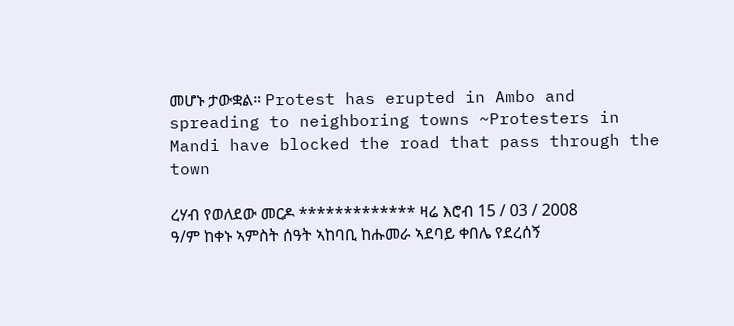መሆኑ ታውቋል። Protest has erupted in Ambo and spreading to neighboring towns ~Protesters in Mandi have blocked the road that pass through the town

ረሃብ የወለደው መርዶ ************* ዛሬ እሮብ 15 / 03 / 2008 ዓ/ም ከቀኑ ኣምስት ሰዓት ኣከባቢ ከሑመራ ኣደባይ ቀበሌ የደረሰኝ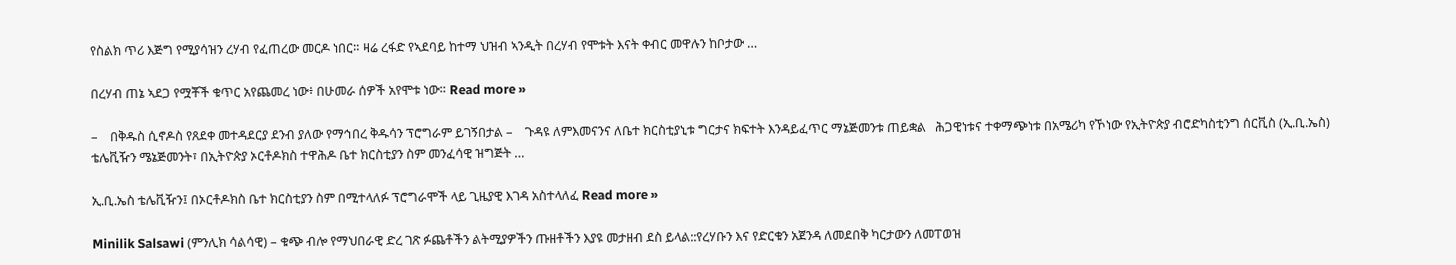የስልክ ጥሪ እጅግ የሚያሳዝን ረሃብ የፈጠረው መርዶ ነበር። ዛሬ ረፋድ የኣደባይ ከተማ ህዝብ ኣንዲት በረሃብ የሞቱት እናት ቀብር መዋሉን ከቦታው …

በረሃብ ጠኔ ኣደጋ የሟቾች ቁጥር አየጨመረ ነው፥ በሁመራ ሰዎች አየሞቱ ነው። Read more »

–    በቅዱስ ሲኖዶስ የጸደቀ መተዳደርያ ደንብ ያለው የማኅበረ ቅዱሳን ፕሮግራም ይገኝበታል –    ጉዳዩ ለምእመናንና ለቤተ ክርስቲያኒቱ ግርታና ክፍተት እንዳይፈጥር ማኔጅመንቱ ጠይቋል   ሕጋዊነቱና ተቀማጭነቱ በአሜሪካ የኾነው የኢትዮጵያ ብሮድካስቲንግ ሰርቪስ (ኢ.ቢ.ኤስ) ቴሌቪዥን ሜኔጅመንት፣ በኢትዮጵያ ኦርቶዶክስ ተዋሕዶ ቤተ ክርስቲያን ስም መንፈሳዊ ዝግጅት …

ኢ.ቢ.ኤስ ቴሌቪዥን፤ በኦርቶዶክስ ቤተ ክርስቲያን ስም በሚተላለፉ ፕሮግራሞች ላይ ጊዜያዊ እገዳ አስተላለፈ Read more »

Minilik Salsawi (ምንሊክ ሳልሳዊ) – ቁጭ ብሎ የማህበራዊ ድረ ገጽ ፉጨቶችን ልትሚያዎችን ጡዘቶችን እያዩ መታዘብ ደስ ይላል::የረሃቡን እና የድርቁን አጀንዳ ለመደበቅ ካርታውን ለመፐወዝ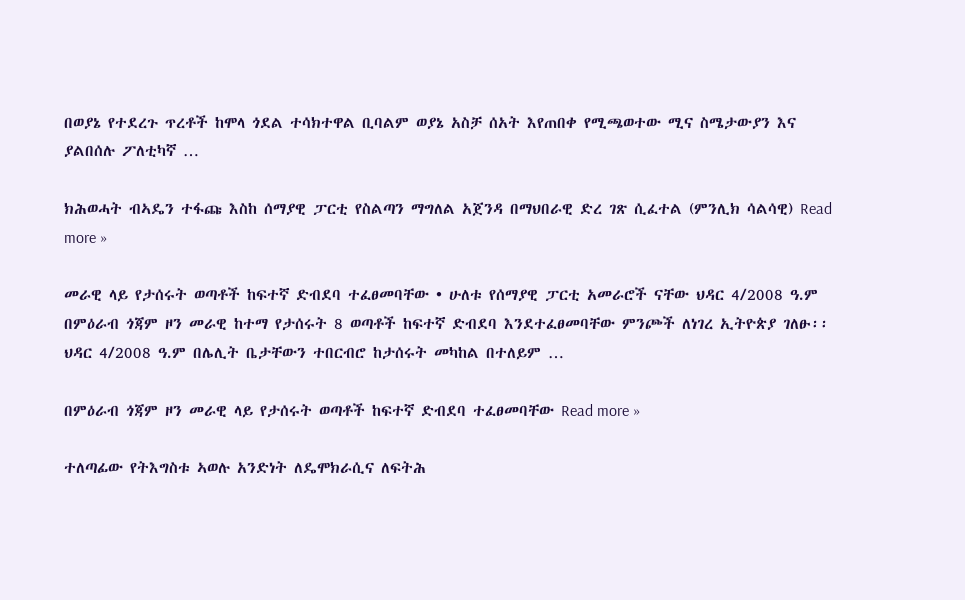በወያኔ የተደረጉ ጥረቶች ከሞላ ጎደል ተሳክተዋል ቢባልም ወያኔ አስቻ ሰአት እየጠበቀ የሚጫወተው ሚና ስሜታውያን እና ያልበሰሉ ፖለቲካኛ …

ክሕወሓት ብኣዴን ተፋጩ እስከ ሰማያዊ ፓርቲ የስልጣን ማግለል አጀንዳ በማህበራዊ ድረ ገጽ ሲፈተል (ምንሊክ ሳልሳዊ) Read more »

መራዊ ላይ የታሰሩት ወጣቶች ከፍተኛ ድብደባ ተፈፀመባቸው • ሁለቱ የሰማያዊ ፓርቲ አመራሮች ናቸው ህዳር 4/2008 ዓ.ም በምዕራብ ጎጃም ዞን መራዊ ከተማ የታሰሩት 8 ወጣቶች ከፍተኛ ድብደባ እንደተፈፀመባቸው ምንጮች ለነገረ ኢትዮጵያ ገለፁ፡፡ ህዳር 4/2008 ዓ.ም በሌሊት ቤታቸውን ተበርብሮ ከታሰሩት መካከል በተለይም …

በምዕራብ ጎጃም ዞን መራዊ ላይ የታሰሩት ወጣቶች ከፍተኛ ድብደባ ተፈፀመባቸው Read more »

ተለጣፊው የትእግስቱ ኣወሉ አንድነት ለዴሞክራሲና ለፍትሕ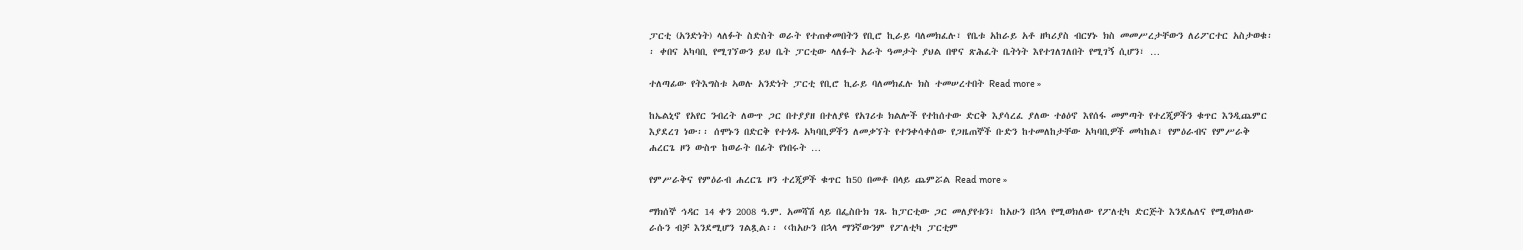ፓርቲ (አንድነት) ላለፉት ስድስት ወራት የተጠቀመበትን የቢሮ ኪራይ ባለመክፈሉ፣ የቤቱ አከራይ አቶ ዘካሪያስ ብርሃኑ ክስ መመሥረታቸውን ለሪፖርተር አስታወቁ፡፡ ቀበና አካባቢ የሚገኘውን ይህ ቤት ፓርቲው ላለፉት አራት ዓመታት ያህል በዋና ጽሕፈት ቤትነት እየተገለገለበት የሚገኝ ሲሆን፣ …

ተለጣፊው የትእግስቱ ኣወሉ አንድነት ፓርቲ የቢሮ ኪራይ ባለመክፈሉ ክስ ተመሠረተበት Read more »

ከኤልኒኖ የአየር ንብረት ለውጥ ጋር በተያያዘ በተለያዩ የአገሪቱ ክልሎች የተከሰተው ድርቅ እያሳረፈ ያለው ተፅዕኖ እየሰፋ መምጣት የተረጂዎችን ቁጥር እንዲጨምር እያደረገ ነው፡፡ ሰሞኑን በድርቅ የተጎዱ አካባቢዎችን ለመቃኘት የተንቀሳቀሰው የጋዜጠኞች ቡድን ከተመለከታቸው አካባቢዎች መካከል፣ የምዕራብና የምሥራቅ ሐረርጌ ዞን ውስጥ ከወራት በፊት የነበሩት …

የምሥራቅና የምዕራብ ሐረርጌ ዞን ተረጂዎች ቁጥር ከ50 በመቶ በላይ ጨምሯል Read more »

ማክሰኞ ኅዳር 14 ቀን 2008 ዓ.ም. አመሻሽ ላይ በፌስቡክ ገጹ ከፓርቲው ጋር መለያየቱን፣ ከአሁን በኋላ የሚወክለው የፖለቲካ ድርጅት እንደሌለና የሚወክለው ራሱን ብቻ እንደሚሆን ገልጿል፡፡ ‹‹ከአሁን በኋላ ማንኛውንም የፖለቲካ ፓርቲም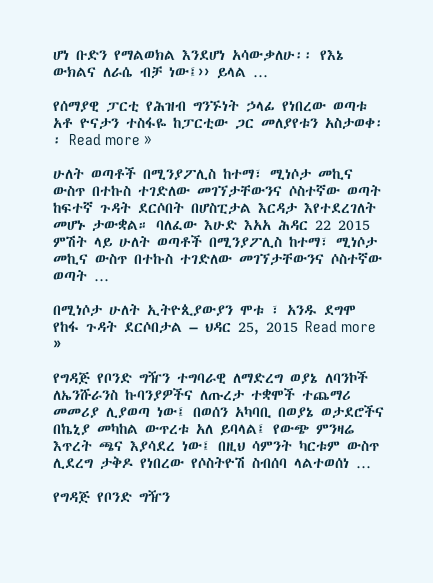ሆነ ቡድን የማልወክል እንደሆነ አሳውቃለሁ፡፡ የእኔ ውክልና ለራሴ ብቻ ነው፤›› ይላል …

የሰማያዊ ፓርቲ የሕዝብ ግንኙነት ኃላፊ የነበረው ወጣቱ አቶ ዮናታን ተስፋዬ ከፓርቲው ጋር መለያየቱን አስታወቀ፡፡ Read more »

ሁለት ወጣቶች በሚንያፖሊስ ከተማ፣ ሚነሶታ መኪና ውስጥ በተኩስ ተገድለው መገኘታቸውንና ሶስተኛው ወጣት ከፍተኛ ጉዳት ደርሶበት በሆስፒታል እርዳታ እየተደረገለት መሆኑ ታውቋል። ባለፈው እሁድ እአአ ሕዳር 22 2015 ምሽት ላይ ሁለት ወጣቶች በሚንያፖሊስ ከተማ፣ ሚነሶታ መኪና ውስጥ በተኩስ ተገድለው መገኘታቸውንና ሶስተኛው ወጣት …

በሚነሶታ ሁለት ኢትዮጲያውያን ሞቱ ፣ አንዱ ደግሞ የከፋ ጉዳት ደርሶበታል – ህዳር 25, 2015 Read more »

የግዳጅ የቦንድ ግዥን ተግባራዊ ለማድረግ ወያኔ ለባንኮች ለኤንሹራንስ ኩባንያዎችና ለጡረታ ተቋሞች ተጨማሪ መመሪያ ሊያወጣ ነው፤ በወሰን አካባቢ በወያኔ ወታደሮችና በኬኒያ መካከል ውጥረቱ አለ ይባላል፤ የውጭ ምንዛሬ እጥረት ጫና እያሳደረ ነው፤ በዚህ ሳምንት ካርቱም ውስጥ ሊደረግ ታቅዶ የነበረው የሶስትዮሽ ስብሰባ ላልተወሰነ …

የግዳጅ የቦንድ ግዥን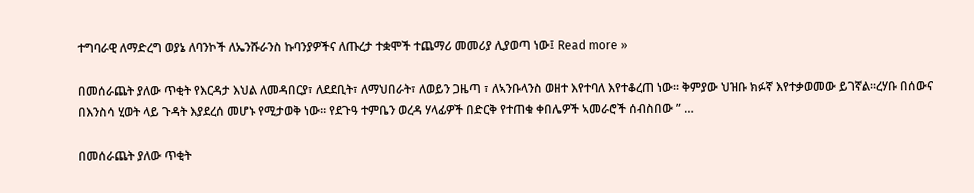ተግባራዊ ለማድረግ ወያኔ ለባንኮች ለኤንሹራንስ ኩባንያዎችና ለጡረታ ተቋሞች ተጨማሪ መመሪያ ሊያወጣ ነው፤ Read more »

በመሰራጨት ያለው ጥቂት የእርዳታ እህል ለመዳበርያ፣ ለደደቢት፣ ለማህበራት፣ ለወይን ጋዜጣ ፣ ለኣንቡላንስ ወዘተ እየተባለ እየተቆረጠ ነው። ቅምያው ህዝቡ ክፉኛ እየተቃወመው ይገኛል።ረሃቡ በሰውና በእንስሳ ሂወት ላይ ጉዳት እያደረሰ መሆኑ የሚታወቅ ነው። የደጉዓ ተምቤን ወረዳ ሃላፊዎች በድርቅ የተጠቁ ቀበሌዎች ኣመራሮች ሰብስበው ” …

በመሰራጨት ያለው ጥቂት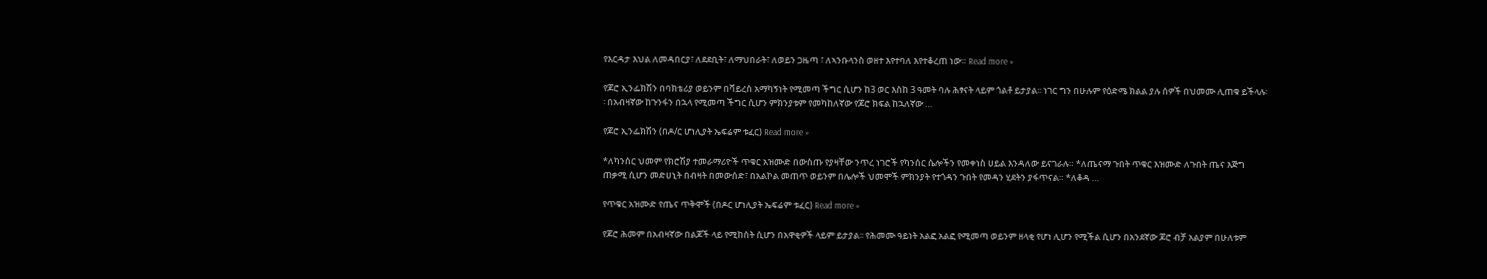የእርዳታ እህል ለመዳበርያ፣ ለደደቢት፣ ለማህበራት፣ ለወይን ጋዜጣ ፣ ለኣንቡላንስ ወዘተ እየተባለ እየተቆረጠ ነው። Read more »

የጆሮ ኢንፌክሽን በባክቴሪያ ወይንም በቫይረስ አማካኝነት የሚመጣ ችግር ሲሆን ከ3 ወር እስከ 3 ዓመት ባሉ ሕፃናት ላይም ጎልቶ ይታያል፡፡ ነገር ግን በሁሉም የዕድሜ ክልል ያሉ ሰዎች በህመሙ ሊጠቁ ይችላሉ፡፡ በአብዛኛው ከጉንፋን በኋላ የሚመጣ ችግር ሲሆን ምክንያቱም የመካከለኛው የጆሮ ክፍል ከኋለኛው …

የጆሮ ኢንፌክሽን (በዶ/ር ሆነሊያት ኤፍሬም ቱፈር) Read more »

*ለካንሰር ህመም የክሮሽያ ተመራማሪዮች ጥቁር አዝሙድ በውስጡ የያዛቸው ንጥረ ነገሮች የካንሰር ሴሎችን የመቀነስ ሀይል እንዳለው ይናገራሉ። *ለጤናማ ጉበት ጥቁር እዝሙድ ለጉበት ጤና እጅግ ጠቃሚ ሲሆን መድሀኒት በብዛት በመውሰድ፣ በአልኮል መጠጥ ወይንም በሌሎች ህመሞች ምክንያት የተጎዳን ጉበት የመዳን ሂደትን ያፋጥናል። *ለቆዳ …

የጥቁር አዝሙድ የጤና ጥቅሞች (በዶር ሆነሊያት ኤፍሬም ቱፈር) Read more »

የጆሮ ሕመም በአብዛኛው በልጆች ላይ የሚከሰት ሲሆን በአዋቂዎች ላይም ይታያል፡፡ የሕመሙ ዓይነት አልፎ አልፎ የሚመጣ ወይንም ዘላቂ የሆነ ሊሆን የሚችል ሲሆን በአንደኛው ጆሮ ብቻ አልያም በሁለቱም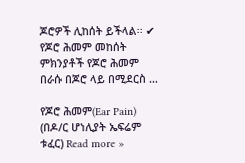ጆሮዎች ሊከሰት ይችላል፡፡ ✔ የጆሮ ሕመም መከሰት ምክንያቶች የጆሮ ሕመም በራሱ በጆሮ ላይ በሚደርስ …

የጆሮ ሕመም(Ear Pain) (በዶ/ር ሆነሊያት ኤፍሬም ቱፈር) Read more »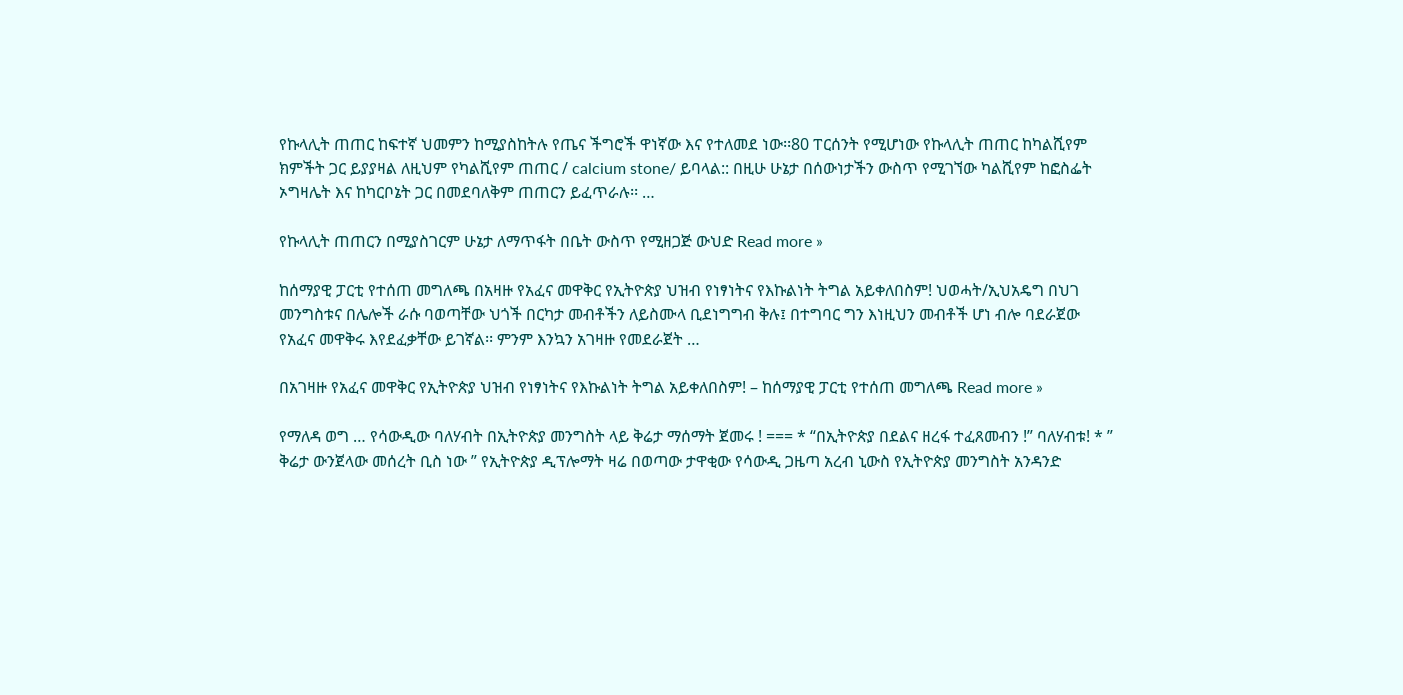የኩላሊት ጠጠር ከፍተኛ ህመምን ከሚያስከትሉ የጤና ችግሮች ዋነኛው እና የተለመደ ነው፡፡80 ፐርሰንት የሚሆነው የኩላሊት ጠጠር ከካልሺየም ክምችት ጋር ይያያዛል ለዚህም የካልሺየም ጠጠር / calcium stone/ ይባላል:: በዚሁ ሁኔታ በሰውነታችን ውስጥ የሚገኘው ካልሺየም ከፎስፌት ኦግዛሌት እና ከካርቦኔት ጋር በመደባለቅም ጠጠርን ይፈጥራሉ፡፡ …

የኩላሊት ጠጠርን በሚያስገርም ሁኔታ ለማጥፋት በቤት ውስጥ የሚዘጋጅ ውህድ Read more »

ከሰማያዊ ፓርቲ የተሰጠ መግለጫ በአዛዙ የአፈና መዋቅር የኢትዮጵያ ህዝብ የነፃነትና የእኩልነት ትግል አይቀለበስም! ህወሓት/ኢህአዴግ በህገ መንግስቱና በሌሎች ራሱ ባወጣቸው ህጎች በርካታ መብቶችን ለይስሙላ ቢደነግግብ ቅሉ፤ በተግባር ግን እነዚህን መብቶች ሆነ ብሎ ባደራጀው የአፈና መዋቅሩ እየደፈቃቸው ይገኛል፡፡ ምንም እንኳን አገዛዙ የመደራጀት …

በአገዛዙ የአፈና መዋቅር የኢትዮጵያ ህዝብ የነፃነትና የእኩልነት ትግል አይቀለበስም! – ከሰማያዊ ፓርቲ የተሰጠ መግለጫ Read more »

የማለዳ ወግ … የሳውዲው ባለሃብት በኢትዮጵያ መንግስት ላይ ቅሬታ ማሰማት ጀመሩ ! === * “በኢትዮጵያ በደልና ዘረፋ ተፈጸመብን !” ባለሃብቱ! * ” ቅሬታ ውንጀላው መሰረት ቢስ ነው ” የኢትዮጵያ ዲፕሎማት ዛሬ በወጣው ታዋቂው የሳውዲ ጋዜጣ አረብ ኒውስ የኢትዮጵያ መንግስት አንዳንድ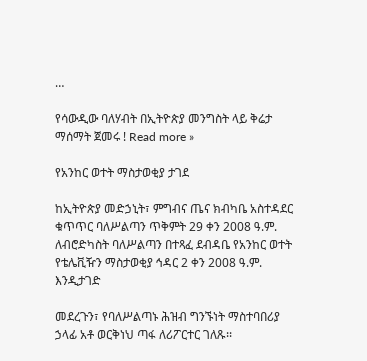…

የሳውዲው ባለሃብት በኢትዮጵያ መንግስት ላይ ቅሬታ ማሰማት ጀመሩ ! Read more »

የአንከር ወተት ማስታወቂያ ታገደ

ከኢትዮጵያ መድኃኒት፣ ምግብና ጤና ክብካቤ አስተዳደር ቁጥጥር ባለሥልጣን ጥቅምት 29 ቀን 2008 ዓ.ም. ለብሮድካስት ባለሥልጣን በተጻፈ ደብዳቤ የአንከር ወተት የቴሌቪዥን ማስታወቂያ ኅዳር 2 ቀን 2008 ዓ.ም. እንዲታገድ

መደረጉን፣ የባለሥልጣኑ ሕዝብ ግንኙነት ማስተባበሪያ ኃላፊ አቶ ወርቅነህ ጣፋ ለሪፖርተር ገለጹ፡፡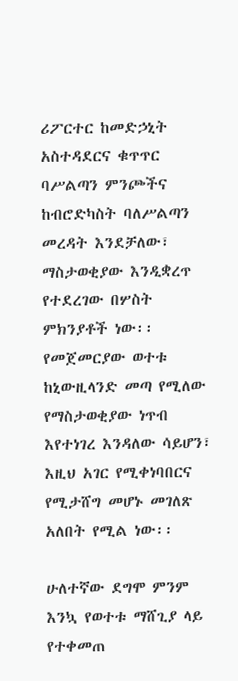ሪፖርተር ከመድኃኒት አስተዳደርና ቁጥጥር ባሥልጣን ምንጮችና ከብሮድካስት ባለሥልጣን መረዳት እንደቻለው፣ ማስታወቂያው እንዲቋረጥ የተደረገው በሦስት ምክንያቶች ነው፡፡ የመጀመርያው ወተቱ ከኒውዚላንድ መጣ የሚለው የማስታወቂያው ነጥብ እየተነገረ እንዳለው ሳይሆን፣ እዚህ አገር የሚቀነባበርና የሚታሸግ መሆኑ መገለጽ አለበት የሚል ነው፡፡

ሁለተኛው ደግሞ ምንም እንኳ የወተቱ ማሸጊያ ላይ የተቀመጠ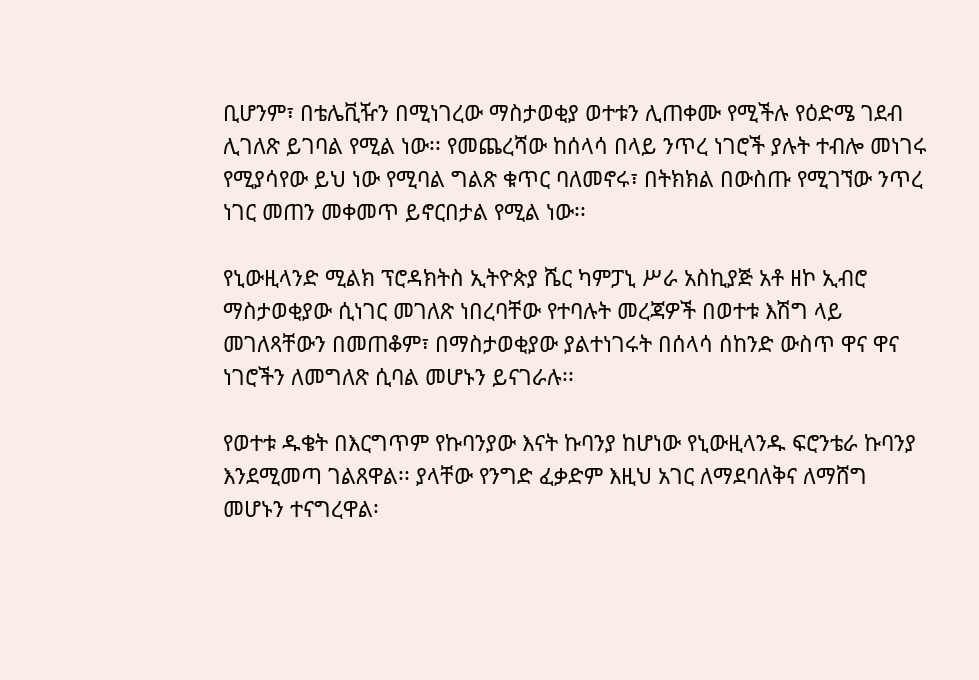ቢሆንም፣ በቴሌቪዥን በሚነገረው ማስታወቂያ ወተቱን ሊጠቀሙ የሚችሉ የዕድሜ ገደብ ሊገለጽ ይገባል የሚል ነው፡፡ የመጨረሻው ከሰላሳ በላይ ንጥረ ነገሮች ያሉት ተብሎ መነገሩ የሚያሳየው ይህ ነው የሚባል ግልጽ ቁጥር ባለመኖሩ፣ በትክክል በውስጡ የሚገኘው ንጥረ ነገር መጠን መቀመጥ ይኖርበታል የሚል ነው፡፡

የኒውዚላንድ ሚልክ ፕሮዳክትስ ኢትዮጵያ ሼር ካምፓኒ ሥራ አስኪያጅ አቶ ዘኮ ኢብሮ ማስታወቂያው ሲነገር መገለጽ ነበረባቸው የተባሉት መረጃዎች በወተቱ እሽግ ላይ መገለጻቸውን በመጠቆም፣ በማስታወቂያው ያልተነገሩት በሰላሳ ሰከንድ ውስጥ ዋና ዋና ነገሮችን ለመግለጽ ሲባል መሆኑን ይናገራሉ፡፡

የወተቱ ዱቄት በእርግጥም የኩባንያው እናት ኩባንያ ከሆነው የኒውዚላንዱ ፍሮንቴራ ኩባንያ እንደሚመጣ ገልጸዋል፡፡ ያላቸው የንግድ ፈቃድም እዚህ አገር ለማደባለቅና ለማሸግ መሆኑን ተናግረዋል፡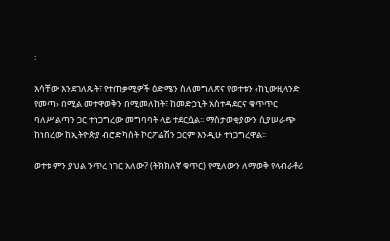፡

እሳቸው እንደገለጹት፣ የተጠቃሚዎች ዕድሜን ስለመግለጽና የወተቱን ‹ከኒውዚላንድ የመጣ› በሚል መተዋወቅን በሚመለከት፣ ከመድኃኒት አስተዳደርና ቁጥጥር ባለሥልጣን ጋር ተነጋግረው መግባባት ላይ ተደርሷል፡፡ ማስታወቂያውን ሲያሠራጭ ከነበረው ከኢትዮጵያ ብሮድካስት ኮርፖሬሽን ጋርም እንዲሁ ተነጋግረዋል፡፡

ወተቱ ምን ያህል ንጥረ ነገር አለው? (ትክክለኛ ቁጥር) የሚለውን ለማወቅ የላብራቶሪ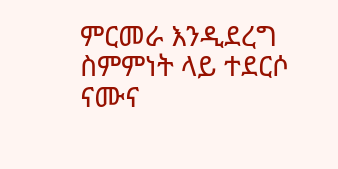ምርመራ እንዲደረግ ስምምነት ላይ ተደርሶ ናሙና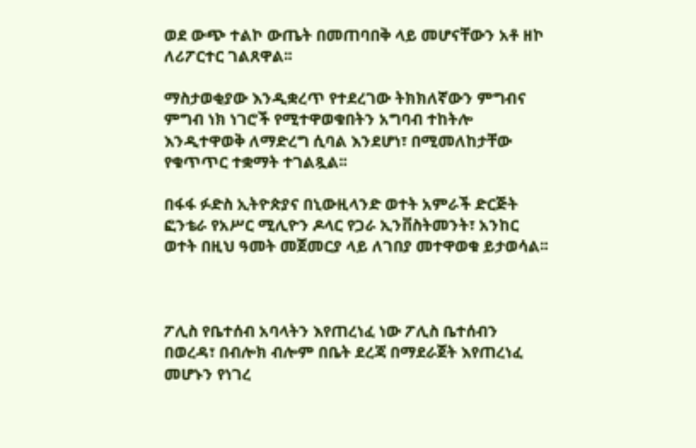ወደ ውጭ ተልኮ ውጤት በመጠባበቅ ላይ መሆናቸውን አቶ ዘኮ ለሪፖርተር ገልጸዋል፡፡

ማስታወቂያው እንዲቋረጥ የተደረገው ትክክለኛውን ምግብና ምግብ ነክ ነገሮች የሚተዋወቁበትን አግባብ ተከትሎ እንዲተዋወቅ ለማድረግ ሲባል እንደሆነ፣ በሚመለከታቸው የቁጥጥር ተቋማት ተገልጿል፡፡

በፋፋ ፉድስ ኢትዮጵያና በኒውዚላንድ ወተት አምራች ድርጅት ፎንቴራ የአሥር ሚሊዮን ዶላር የጋራ ኢንቨስትመንት፣ አንከር ወተት በዚህ ዓመት መጀመርያ ላይ ለገበያ መተዋወቁ ይታወሳል፡፡



ፖሊስ የቤተሰብ አባላትን እየጠረነፈ ነው ፖሊስ ቤተሰብን በወረዳ፣ በብሎክ ብሎም በቤት ደረጃ በማደራጀት እየጠረነፈ መሆኑን የነገረ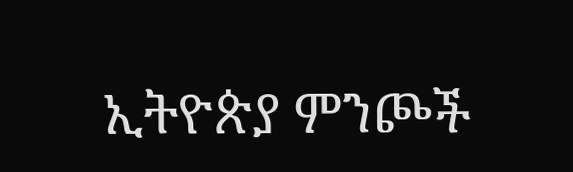ኢትዮጵያ ምንጮች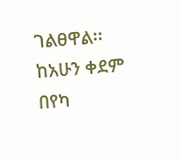ገልፀዋል፡፡ ከአሁን ቀደም በየካ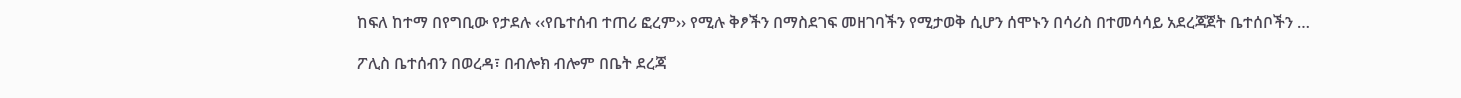ከፍለ ከተማ በየግቢው የታደሉ ‹‹የቤተሰብ ተጠሪ ፎረም›› የሚሉ ቅፆችን በማስደገፍ መዘገባችን የሚታወቅ ሲሆን ሰሞኑን በሳሪስ በተመሳሳይ አደረጃጀት ቤተሰቦችን …

ፖሊስ ቤተሰብን በወረዳ፣ በብሎክ ብሎም በቤት ደረጃ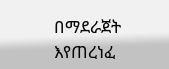በማደራጀት እየጠረነፈ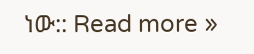ነው:: Read more »